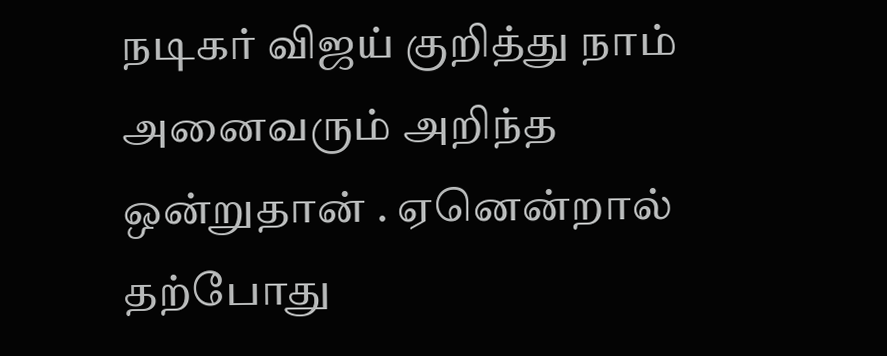நடிகர் விஜய் குறித்து நாம் அனைவரும் அறிந்த ஒன்றுதான் . ஏனென்றால் தற்போது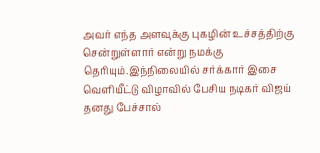அவர் எந்த அளவுக்கு புகழின் உச்சத்திற்கு சென்றுள்ளார் என்று நமக்கு தெரியும்.இந்நிலையில் சர்க்கார் இசை வெளியீட்டு விழாவில் பேசிய நடிகர் விஜய் தனது பேச்சால்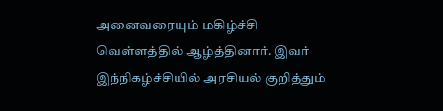அனைவரையும் மகிழ்ச்சி வெள்ளத்தில் ஆழ்த்தினார். இவர் இந்நிகழ்ச்சியில் அரசியல் குறித்தும்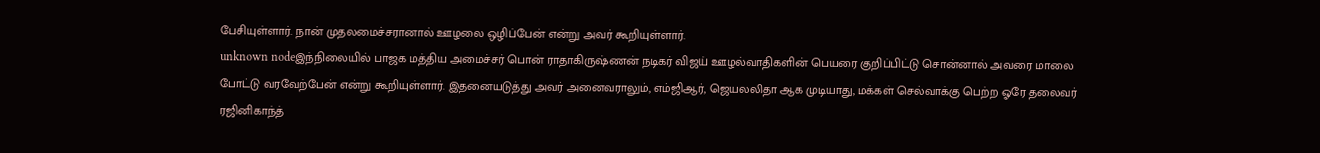பேசியுள்ளார். நான் முதலமைச்சரானால் ஊழலை ஒழிப்பேன் என்று அவர் கூறியுள்ளார்.
unknown nodeஇந்நிலையில் பாஜக மத்திய அமைச்சர் பொன் ராதாகிருஷ்ணன் நடிகர் விஜய் ஊழல்வாதிகளின் பெயரை குறிப்பிட்டு சொன்னால் அவரை மாலை போட்டு வரவேற்பேன் என்று கூறியுள்ளார். இதனையடுத்து அவர் அனைவராலும், எம்ஜிஆர், ஜெயலலிதா ஆக முடியாது, மக்கள் செல்வாக்கு பெற்ற ஓரே தலைவர் ரஜினிகாந்த்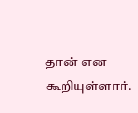தான் என கூறியுள்ளார்.